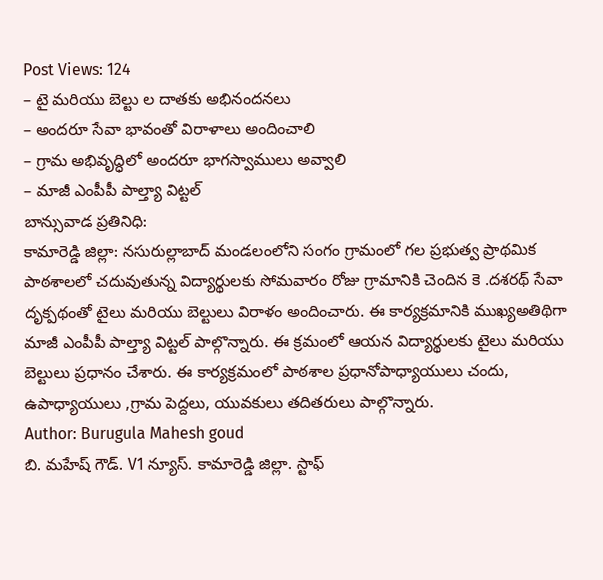Post Views: 124
– టై మరియు బెల్టు ల దాతకు అభినందనలు
– అందరూ సేవా భావంతో విరాళాలు అందించాలి
– గ్రామ అభివృద్ధిలో అందరూ భాగస్వాములు అవ్వాలి
– మాజీ ఎంపీపీ పాల్త్యా విట్టల్
బాన్సువాడ ప్రతినిధి:
కామారెడ్డి జిల్లా: నసురుల్లాబాద్ మండలంలోని సంగం గ్రామంలో గల ప్రభుత్వ ప్రాథమిక పాఠశాలలో చదువుతున్న విద్యార్థులకు సోమవారం రోజు గ్రామానికి చెందిన కె .దశరథ్ సేవా దృక్పథంతో టైలు మరియు బెల్టులు విరాళం అందించారు. ఈ కార్యక్రమానికి ముఖ్యఅతిథిగా మాజీ ఎంపీపీ పాల్త్యా విట్టల్ పాల్గొన్నారు. ఈ క్రమంలో ఆయన విద్యార్థులకు టైలు మరియు బెల్టులు ప్రధానం చేశారు. ఈ కార్యక్రమంలో పాఠశాల ప్రధానోపాధ్యాయులు చందు, ఉపాధ్యాయులు ,గ్రామ పెద్దలు, యువకులు తదితరులు పాల్గొన్నారు.
Author: Burugula Mahesh goud
బి. మహేష్ గౌడ్. V1 న్యూస్. కామారెడ్డి జిల్లా. స్టాఫ్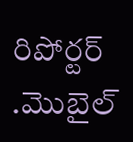రిపోర్టర్ .మొబైల్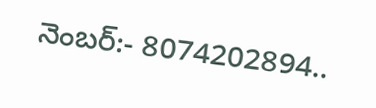నెంబర్:- 8074202894..